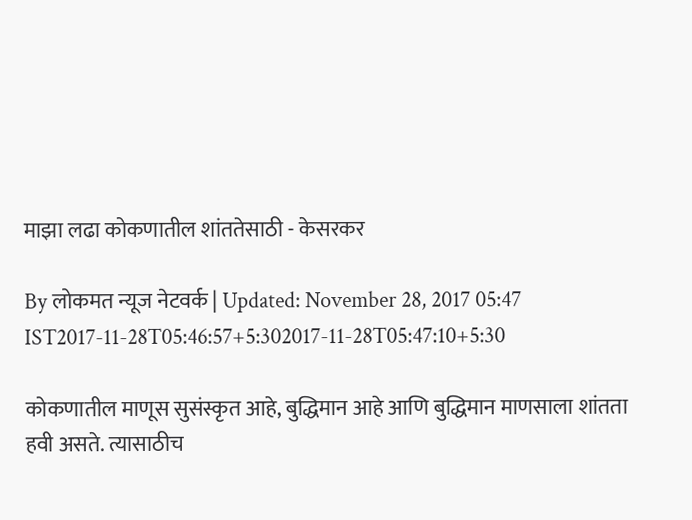माझा लढा कोकणातील शांततेसाठी - केसरकर

By लोकमत न्यूज नेटवर्क | Updated: November 28, 2017 05:47 IST2017-11-28T05:46:57+5:302017-11-28T05:47:10+5:30

कोकणातील माणूस सुसंस्कृत आहे, बुद्धिमान आहे आणि बुद्धिमान माणसाला शांतता हवी असते. त्यासाठीच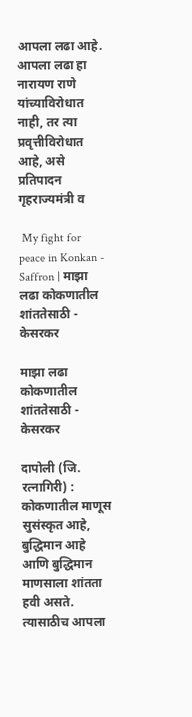आपला लढा आहे. आपला लढा हा नारायण राणे यांच्याविरोधात नाही, तर त्या प्रवृत्तीविरोधात आहे, असे प्रतिपादन गृहराज्यमंत्री व

 My fight for peace in Konkan - Saffron | माझा लढा कोकणातील शांततेसाठी - केसरकर

माझा लढा कोकणातील शांततेसाठी - केसरकर

दापोली (जि. रत्नागिरी) : कोकणातील माणूस सुसंस्कृत आहे, बुद्धिमान आहे आणि बुद्धिमान माणसाला शांतता हवी असते. त्यासाठीच आपला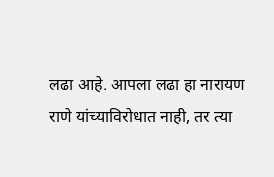लढा आहे. आपला लढा हा नारायण राणे यांच्याविरोधात नाही, तर त्या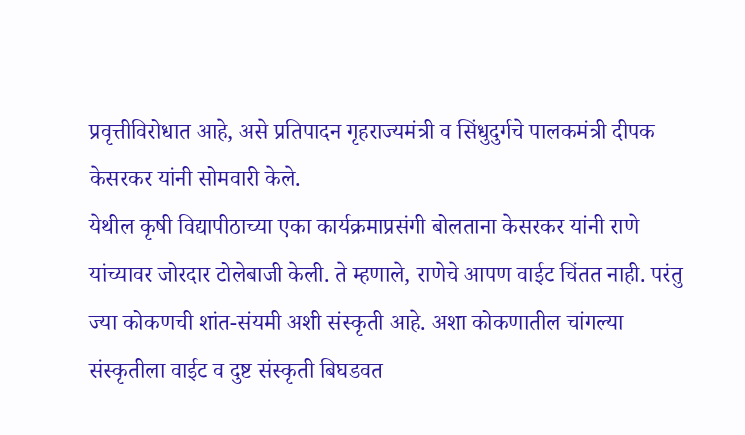प्रवृत्तीविरोधात आहे, असे प्रतिपादन गृहराज्यमंत्री व सिंधुदुर्गचे पालकमंत्री दीपक केसरकर यांनी सोमवारी केले.
येथील कृषी विद्यापीठाच्या एका कार्यक्रमाप्रसंगी बोलताना केसरकर यांनी राणे यांच्यावर जोरदार टोलेबाजी केली. ते म्हणाले, राणेचे आपण वाईट चिंतत नाही. परंतु ज्या कोकणची शांत-संयमी अशी संस्कृती आहे. अशा कोकणातील चांगल्या संस्कृतीला वाईट व दुष्ट संस्कृती बिघडवत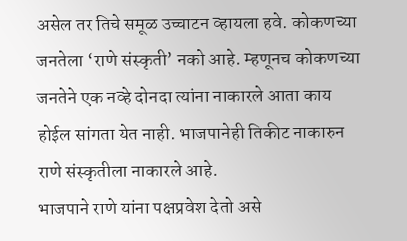असेल तर तिचे समूळ उच्चाटन व्हायला हवे. कोकणच्या जनतेला ‘राणे संस्कृती’ नको आहे. म्हणूनच कोकणच्या जनतेने एक नव्हे दोनदा त्यांना नाकारले आता काय होईल सांगता येत नाही. भाजपानेही तिकीट नाकारुन राणे संस्कृतीला नाकारले आहे.
भाजपाने राणे यांना पक्षप्रवेश देतो असे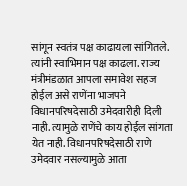सांगून स्वतंत्र पक्ष काढायला सांगितले. त्यांनी स्वाभिमान पक्ष काढला. राज्य मंत्रीमंडळात आपला समावेश सहज होईल असे राणेंना भाजपने विधानपरिषदेसाठी उमेदवारीही दिली नाही. त्यामुळे राणेंचे काय होईल सांगता येत नाही. विधानपरिषदेसाठी राणे उमेदवार नसल्यामुळे आता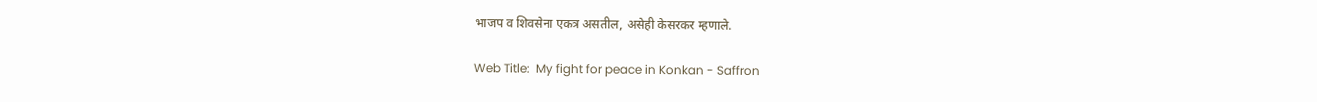भाजप व शिवसेना एकत्र असतील, असेही केसरकर म्हणाले.

Web Title:  My fight for peace in Konkan - Saffron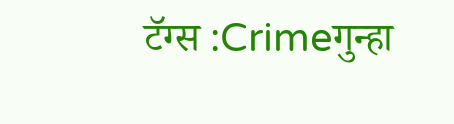टॅग्स :Crimeगुन्हा